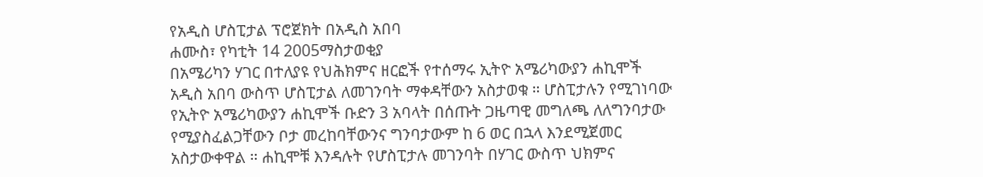የአዲስ ሆስፒታል ፕሮጀክት በአዲስ አበባ
ሐሙስ፣ የካቲት 14 2005ማስታወቂያ
በአሜሪካን ሃገር በተለያዩ የህሕክምና ዘርፎች የተሰማሩ ኢትዮ አሜሪካውያን ሐኪሞች አዲስ አበባ ውስጥ ሆስፒታል ለመገንባት ማቀዳቸውን አስታወቁ ። ሆስፒታሉን የሚገነባው የኢትዮ አሜሪካውያን ሐኪሞች ቡድን 3 አባላት በሰጡት ጋዜጣዊ መግለጫ ለለግንባታው የሚያስፈልጋቸውን ቦታ መረከባቸውንና ግንባታውም ከ 6 ወር በኋላ እንደሚጀመር አስታውቀዋል ። ሐኪሞቹ እንዳሉት የሆስፒታሉ መገንባት በሃገር ውስጥ ህክምና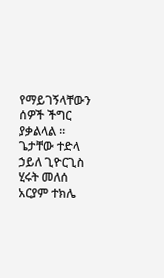የማይገኝላቸውን ሰዎች ችግር ያቃልላል ።
ጌታቸው ተድላ ኃይለ ጊዮርጊስ
ሂሩት መለሰ
አርያም ተክሌ